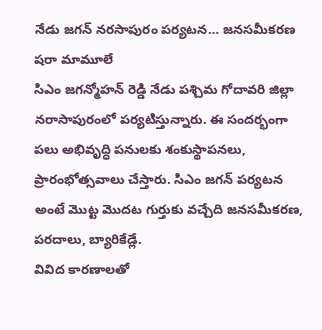నేడు జగన్ నరసాపురం పర్యటన… జనసమీకరణ షరా మామూలే
సిఎం జగన్మోహన్ రెడ్డి నేడు పశ్చిమ గోదావరి జిల్లా నరాసాపురంలో పర్యటిస్తున్నారు. ఈ సందర్భంగా పలు అభివృద్ధి పనులకు శంకుస్థాపనలు, ప్రారంభోత్సవాలు చేస్తారు. సిఎం జగన్ పర్యటన అంటే మొట్ట మొదట గుర్తుకు వచ్చేది జనసమీకరణ, పరదాలు, బ్యారికేడ్లే.
వివిద కారణాలతో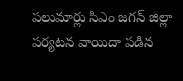పలుమార్లు సిఎం జగన్ జిల్లా పర్యటన వాయిదా పడిన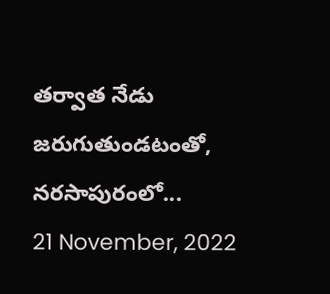తర్వాత నేడు జరుగుతుండటంతో, నరసాపురంలో...
21 November, 2022